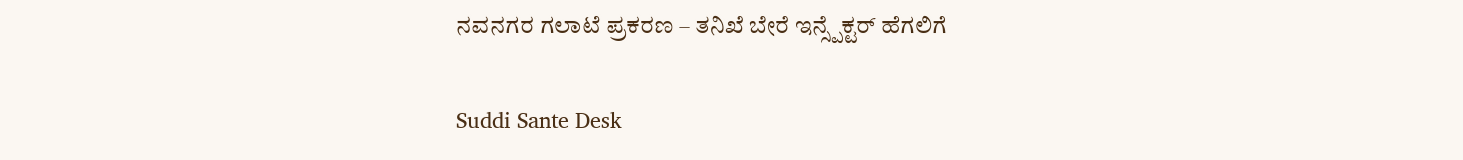ನವನಗರ ಗಲಾಟೆ ಪ್ರಕರಣ – ತನಿಖೆ ಬೇರೆ ಇನ್ಸ್ಪೆಕ್ಟರ್ ಹೆಗಲಿಗೆ

Suddi Sante Desk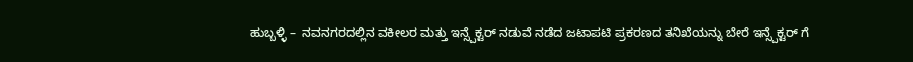ಹುಬ್ಬಳ್ಳಿ –  ನವನಗರದಲ್ಲಿನ ವಕೀಲರ ಮತ್ತು ಇನ್ಸ್ಪೆಕ್ಟರ್ ನಡುವೆ ನಡೆದ ಜಟಾಪಟಿ ಪ್ರಕರಣದ ತನಿಖೆಯನ್ನು ಬೇರೆ ಇನ್ಸ್ಪೆಕ್ಟರ್ ಗೆ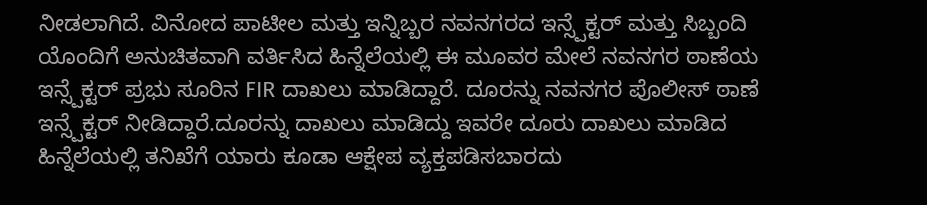ನೀಡಲಾಗಿದೆ. ವಿನೋದ ಪಾಟೀಲ ಮತ್ತು ಇನ್ನಿಬ್ಬರ ನವನಗರದ ಇನ್ಸ್ಪೆಕ್ಟರ್ ಮತ್ತು ಸಿಬ್ಬಂದಿ ಯೊಂದಿಗೆ ಅನುಚಿತವಾಗಿ ವರ್ತಿಸಿದ ಹಿನ್ನೆಲೆಯಲ್ಲಿ ಈ ಮೂವರ ಮೇಲೆ ನವನಗರ ಠಾಣೆಯ ಇನ್ಸ್ಪೆಕ್ಟರ್ ಪ್ರಭು ಸೂರಿನ FIR ದಾಖಲು ಮಾಡಿದ್ದಾರೆ. ದೂರನ್ನು ನವನಗರ ಪೊಲೀಸ್ ಠಾಣೆ ಇನ್ಸ್ಪೆಕ್ಟರ್ ನೀಡಿದ್ದಾರೆ.ದೂರನ್ನು ದಾಖಲು ಮಾಡಿದ್ದು ಇವರೇ ದೂರು ದಾಖಲು ಮಾಡಿದ ಹಿನ್ನೆಲೆಯಲ್ಲಿ ತನಿಖೆಗೆ ಯಾರು ಕೂಡಾ ಆಕ್ಷೇಪ ವ್ಯಕ್ತಪಡಿಸಬಾರದು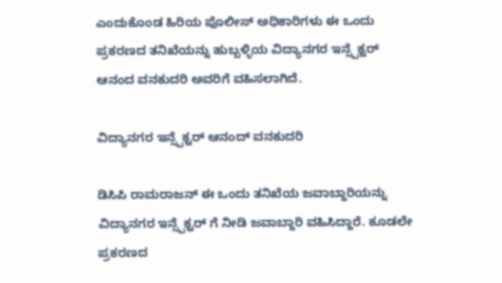ಎಂದುಕೊಂಡ ಹಿರಿಯ ಪೊಲೀಸ್ ಅಧಿಕಾರಿಗಳು ಈ ಒಂದು ಪ್ರಕರಣದ ತನಿಖೆಯನ್ನು ಹುಬ್ಬಳ್ಳಿಯ ವಿದ್ಯಾನಗರ ಇನ್ಸ್ಪೆಕ್ಟರ್ ಆನಂದ ವನಕುದರಿ ಅವರಿಗೆ ವಹಿಸಲಾಗಿದೆ.

ವಿದ್ಯಾನಗರ ಇನ್ಸ್ಪೆಕ್ಟರ್ ಆನಂದ್ ವನಕುದರಿ

ಡಿಸಿಪಿ ರಾಮರಾಜನ್ ಈ ಒಂದು ತನಿಖೆಯ ಜವಾಬ್ದಾರಿಯನ್ನು ವಿದ್ಯಾನಗರ ಇನ್ಸ್ಪೆಕ್ಟರ್ ಗೆ ನೀಡಿ ಜವಾಬ್ದಾರಿ ವಹಿಸಿದ್ದಾರೆ. ಕೂಡಲೇ ಪ್ರಕರಣದ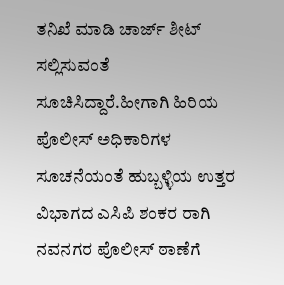ತನಿಖೆ ಮಾಡಿ ಚಾರ್ಜ್ ಶೀಟ್ ಸಲ್ಲಿಸುವಂತೆ ಸೂಚಿಸಿದ್ದಾರೆ.ಹೀಗಾಗಿ ಹಿರಿಯ ಪೊಲೀಸ್ ಅಧಿಕಾರಿಗಳ ಸೂಚನೆಯಂತೆ ಹುಬ್ಬಳ್ಳಿಯ ಉತ್ತರ ವಿಭಾಗದ ಎಸಿಪಿ ಶಂಕರ ರಾಗಿ ನವನಗರ ಪೊಲೀಸ್ ಠಾಣೆಗೆ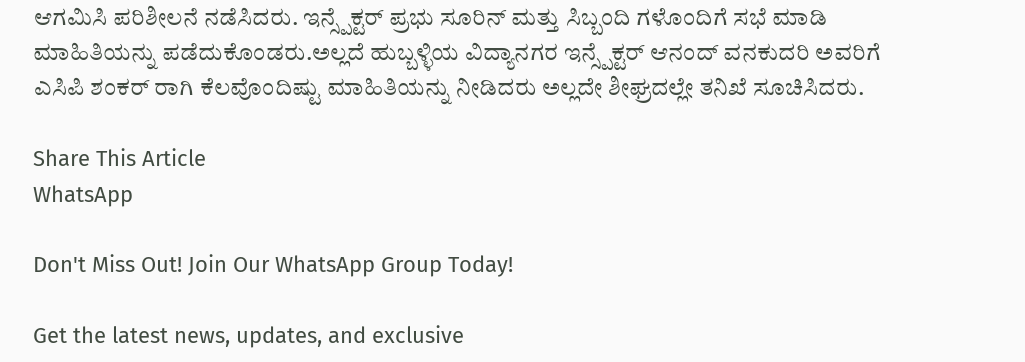ಆಗಮಿಸಿ ಪರಿಶೀಲನೆ ನಡೆಸಿದರು. ಇನ್ಸ್ಪೆಕ್ಟರ್ ಪ್ರಭು ಸೂರಿನ್ ಮತ್ತು ಸಿಬ್ಬಂದಿ ಗಳೊಂದಿಗೆ ಸಭೆ ಮಾಡಿ ಮಾಹಿತಿಯನ್ನು ಪಡೆದುಕೊಂಡರು.ಅಲ್ಲದೆ ಹುಬ್ಬಳ್ಳಿಯ ವಿದ್ಯಾನಗರ ಇನ್ಸ್ಪೆಕ್ಟರ್ ಆನಂದ್ ವನಕುದರಿ ಅವರಿಗೆ ಎಸಿಪಿ ಶಂಕರ್ ರಾಗಿ ಕೆಲವೊಂದಿಷ್ಟು ಮಾಹಿತಿಯನ್ನು ನೀಡಿದರು ಅಲ್ಲದೇ ಶೀಘ್ರದಲ್ಲೇ ತನಿಖೆ ಸೂಚಿಸಿದರು.

Share This Article
WhatsApp

Don't Miss Out! Join Our WhatsApp Group Today!

Get the latest news, updates, and exclusive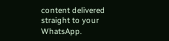content delivered straight to your WhatsApp.